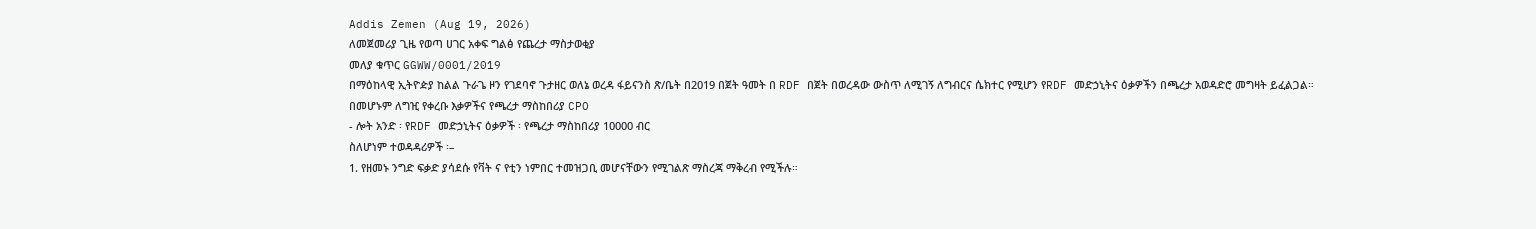Addis Zemen (Aug 19, 2026)
ለመጀመሪያ ጊዜ የወጣ ሀገር አቀፍ ግልፅ የጨረታ ማስታወቂያ
መለያ ቁጥር GGWW/0001/2019
በማዕከላዊ ኢትዮዽያ ከልል ጉራጌ ዞን የገደባኖ ጉታዘር ወለኔ ወረዳ ፋይናንስ ጽ/ቤት በ2019 በጀት ዓመት በ RDF በጀት በወረዳው ውስጥ ለሚገኝ ለግብርና ሴክተር የሚሆን የRDF መድኃኒትና ዕቃዎችን በጫረታ አወዳድሮ መግዛት ይፈልጋል።
በመሆኑም ለግዢ የቀረቡ እቃዎችና የጫረታ ማስከበሪያ CPO
- ሎት አንድ ፡ የRDF መድኃኒትና ዕቃዎች ፡ የጫረታ ማስከበሪያ 10000 ብር
ስለሆነም ተወዳዳሪዎች ፡–
1. የዘመኑ ንግድ ፍቃድ ያሳደሱ የቫት ና የቲን ነምበር ተመዝጋቢ መሆናቸውን የሚገልጽ ማስረጃ ማቅረብ የሚችሉ።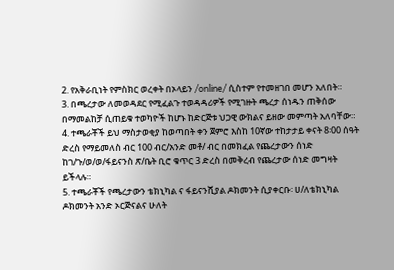2. የአቅራቢነት የምስክር ወረቀት በኦላይን /online/ ሲስተም የተመዘገበ መሆን አለበት።
3. በጫረታው ለመወዳደር የሚፈልጉ ተወዳዳሪዎች የሚገዙት ጫረታ ሰነዱን ጠቅሰው በማመልከቻ ሲጠይቁ ተወካዮች ከሆኑ ከድርጅቱ ህጋዊ ውክልና ይዘው መምጣት አለባቸው።
4. ተጫራቾች ይህ ማስታወቂያ ከወጣበት ቀን ጀምሮ እስከ 10ኛው ተከታታይ ቀናት 8፡00 ሰዓት ድረስ የማይመለስ ብር 100 ብር/አንድ መቶ/ ብር በመክፈል የጨረታውን ሰነድ ከገ/ጉ/ወ/ወ/ፋይናንስ ጽ/ቤት ቢሮ ቁጥር 3 ድረስ በመቅረብ የጨረታው ሰነድ መግዛት ይችላሉ።
5. ተጫራቾች የጫረታውን ቴክኒካል ና ፋይናንሺያል ዶክመንት ሲያቀርቡ፡ ሀ/ለቴክኒካል ዶክመንት አንድ ኦርጅናልና ሁለት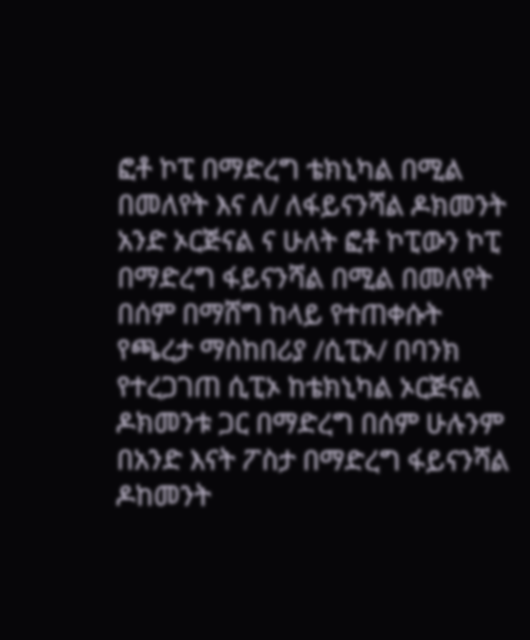ፎቶ ኮፒ በማድረግ ቴክኒካል በሚል በመለየት እና ለ/ ለፋይናንሻል ዶክመንት አንድ ኦርጅናል ና ሁለት ፎቶ ኮፒውን ኮፒ በማድረግ ፋይናንሻል በሚል በመለየት በሰም በማሸግ ከላይ የተጠቀሱት የጫረታ ማስከበሪያ /ሲፒኦ/ በባንክ የተረጋገጠ ሲፒኦ ከቴክኒካል ኦርጅናል ዶክመንቱ ጋር በማድረግ በሰም ሁሉንም በአንድ እናት ፖስታ በማድረግ ፋይናንሻል ዶከመንት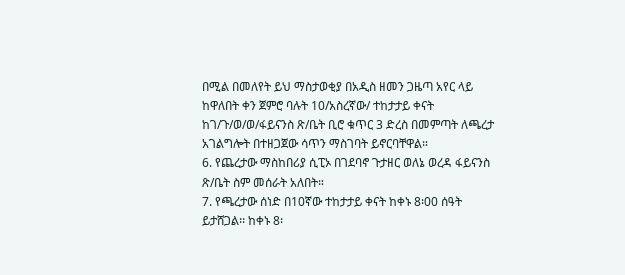በሚል በመለየት ይህ ማስታወቂያ በአዲስ ዘመን ጋዜጣ አየር ላይ ከዋለበት ቀን ጀምሮ ባሉት 10/አስረኛው/ ተከታታይ ቀናት ከገ/ጉ/ወ/ወ/ፋይናንስ ጽ/ቤት ቢሮ ቁጥር 3 ድረስ በመምጣት ለጫረታ አገልግሎት በተዘጋጀው ሳጥን ማስገባት ይኖርባቸዋል።
6. የጨረታው ማስከበሪያ ሲፒኦ በገደባኖ ጉታዘር ወለኔ ወረዳ ፋይናንስ ጽ/ቤት ስም መሰራት አለበት።
7. የጫረታው ሰነድ በ10ኛው ተከታታይ ቀናት ከቀኑ 8፡00 ሰዓት ይታሸጋል፡፡ ከቀኑ 8፡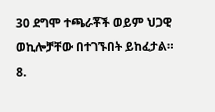30 ደግሞ ተጫራቾች ወይም ህጋዊ ወኪሎቻቸው በተገኙበት ይከፈታል።
8.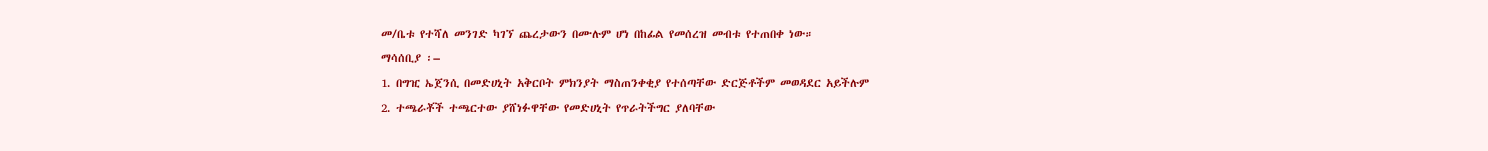መ/ቤቱ የተሻለ መንገድ ካገኘ ጨረታውን በሙሉም ሆነ በከፊል የመሰረዝ መብቱ የተጠበቀ ነው።
ማሳሰቢያ ፡–
1. በግዢ ኤጀንሲ በመድሀኒት አቅርቦት ምክንያት ማስጠንቀቂያ የተሰጣቸው ድርጅቶችም መወዳደር አይችሉም
2. ተጫራቾች ተጫርተው ያሸነፉዋቸው የመድሀኒት የጥራትችግር ያለባቸው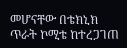መሆናቸው በቴክኒክ ጥራት ኮሚቴ ከተረጋገጠ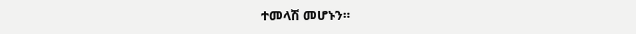ተመላሽ መሆኑን።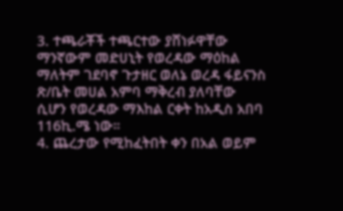3. ተጫራቾች ተጫርተው ያሸነፉዋቸው ማንኛውም መድሀኒት የወረዳው ማዕከል ማለትም ገደባኖ ጉታዘር ወለኔ ወረዳ ፋይናንስ ጽ/ቤት መሀል አምባ ማቅረብ ያለባቸው ሲሆን የወረዳው ማእከል ርቀት ከአዲስ አበባ 116ኪ.ሜ ነው።
4. ጨረታው የሚከፈትበት ቀን በአል ወይም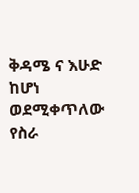ቅዳሜ ና እሁድ ከሆነ ወደሚቀጥለው የስራ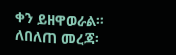ቀን ይዘዋወራል።
ለበለጠ መረጃ፡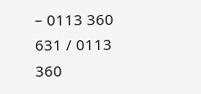– 0113 360 631 / 0113 360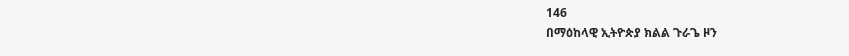146
በማዕከላዊ ኢትዮጵያ ክልል ጉራጌ ዞን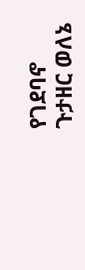የገደባኖ ጉታዘር ወለኔ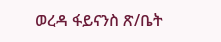ወረዳ ፋይናንስ ጽ/ቤት